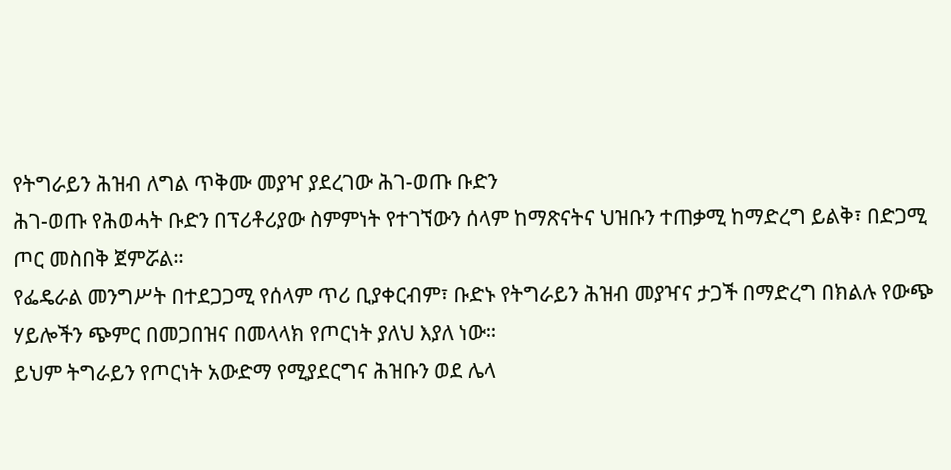የትግራይን ሕዝብ ለግል ጥቅሙ መያዣ ያደረገው ሕገ-ወጡ ቡድን
ሕገ-ወጡ የሕወሓት ቡድን በፕሪቶሪያው ስምምነት የተገኘውን ሰላም ከማጽናትና ህዝቡን ተጠቃሚ ከማድረግ ይልቅ፣ በድጋሚ ጦር መስበቅ ጀምሯል።
የፌዴራል መንግሥት በተደጋጋሚ የሰላም ጥሪ ቢያቀርብም፣ ቡድኑ የትግራይን ሕዝብ መያዣና ታጋች በማድረግ በክልሉ የውጭ ሃይሎችን ጭምር በመጋበዝና በመላላክ የጦርነት ያለህ እያለ ነው።
ይህም ትግራይን የጦርነት አውድማ የሚያደርግና ሕዝቡን ወደ ሌላ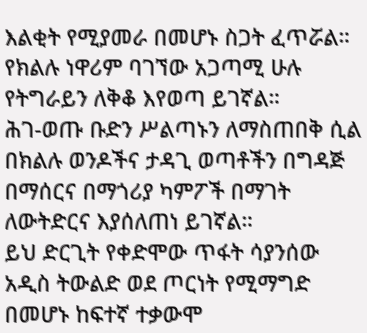እልቂት የሚያመራ በመሆኑ ስጋት ፈጥሯል።
የክልሉ ነዋሪም ባገኘው አጋጣሚ ሁሉ የትግራይን ለቅቆ እየወጣ ይገኛል።
ሕገ-ወጡ ቡድን ሥልጣኑን ለማስጠበቅ ሲል በክልሉ ወንዶችና ታዳጊ ወጣቶችን በግዳጅ በማሰርና በማጎሪያ ካምፖች በማገት ለውትድርና እያሰለጠነ ይገኛል።
ይህ ድርጊት የቀድሞው ጥፋት ሳያንሰው አዲስ ትውልድ ወደ ጦርነት የሚማግድ በመሆኑ ከፍተኛ ተቃውሞ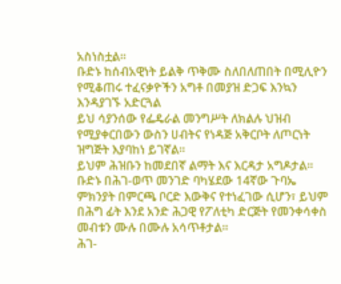አስነስቷል።
ቡድኑ ከሰብአዊነት ይልቅ ጥቅሙ ስለበለጠበት በሚሊዮን የሚቆጠሩ ተፈናቃዮችን አግቶ በመያዝ ድጋፍ እንኳን እንዳያገኙ አድርጓል
ይህ ሳያንሰው የፌዴራል መንግሥት ለክልሉ ህዝብ የሚያቀርበውን ውስን ሀብትና የነዳጅ አቅርቦት ለጦርነት ዝግጅት እያባከነ ይገኛል።
ይህም ሕዝቡን ከመደበኛ ልማት እና እርዳታ አግዶታል።
ቡድኑ በሕገ-ወጥ መንገድ ባካሄደው 14ኛው ጉባኤ ምክንያት በምርጫ ቦርድ እውቅና የተነፈገው ሲሆን፣ ይህም በሕግ ፊት እንደ አንድ ሕጋዊ የፖለቲካ ድርጅት የመንቀሳቀስ መብቱን ሙሉ በሙሉ አሳጥቶታል።
ሕገ-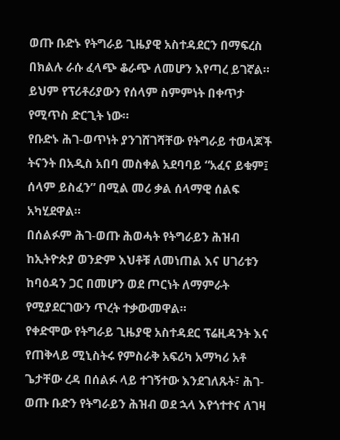ወጡ ቡድኑ የትግራይ ጊዜያዊ አስተዳደርን በማፍረስ በክልሉ ራሱ ፈላጭ ቆራጭ ለመሆን እየጣረ ይገኛል።
ይህም የፕሪቶሪያውን የሰላም ስምምነት በቀጥታ የሚጥስ ድርጊት ነው።
የቡድኑ ሕገ-ወጥነት ያንገሸገሻቸው የትግራይ ተወላጆች ትናንት በአዲስ አበባ መስቀል አደባባይ “አፈና ይቁም፤ ሰላም ይስፈን” በሚል መሪ ቃል ሰላማዊ ሰልፍ አካሂደዋል።
በሰልፉም ሕገ-ወጡ ሕወሓት የትግራይን ሕዝብ ከኢትዮጵያ ወንድም እህቶቹ ለመነጠል እና ሀገሪቱን ከባዕዳን ጋር በመሆን ወደ ጦርነት ለማምራት የሚያደርገውን ጥረት ተቃውመዋል።
የቀድሞው የትግራይ ጊዜያዊ አስተዳደር ፕሬዚዳንት እና የጠቅላይ ሚኒስትሩ የምስራቅ አፍሪካ አማካሪ አቶ ጌታቸው ረዳ በሰልፉ ላይ ተገኝተው እንደገለጹት፣ ሕገ-ወጡ ቡድን የትግራይን ሕዝብ ወደ ኋላ እየጎተተና ለገዛ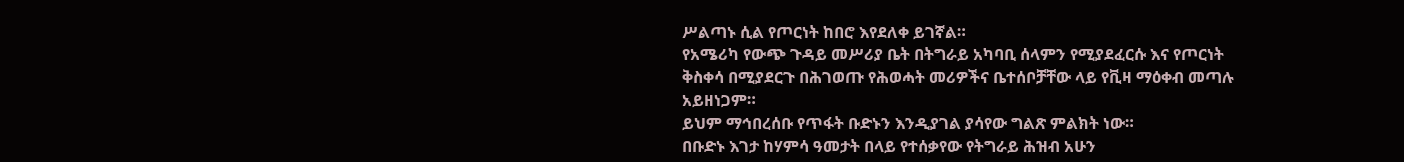ሥልጣኑ ሲል የጦርነት ከበሮ እየደለቀ ይገኛል።
የአሜሪካ የውጭ ጉዳይ መሥሪያ ቤት በትግራይ አካባቢ ሰላምን የሚያደፈርሱ እና የጦርነት ቅስቀሳ በሚያደርጉ በሕገወጡ የሕወሓት መሪዎችና ቤተሰቦቻቸው ላይ የቪዛ ማዕቀብ መጣሉ አይዘነጋም።
ይህም ማኅበረሰቡ የጥፋት ቡድኑን እንዲያገል ያሳየው ግልጽ ምልክት ነው።
በቡድኑ እገታ ከሃምሳ ዓመታት በላይ የተሰቃየው የትግራይ ሕዝብ አሁን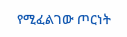የሚፈልገው ጦርነት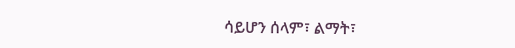ሳይሆን ሰላም፣ ልማት፣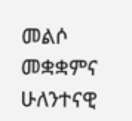መልሶ መቋቋምና ሁለንተናዊ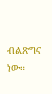ብልጽግና ነው።